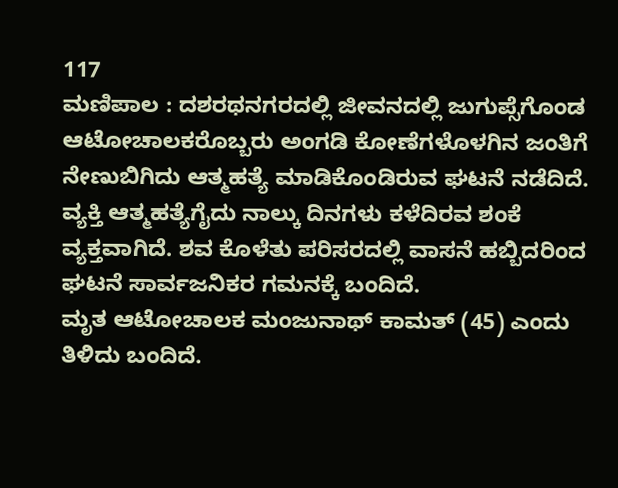117
ಮಣಿಪಾಲ : ದಶರಥನಗರದಲ್ಲಿ ಜೀವನದಲ್ಲಿ ಜುಗುಪ್ಸೆಗೊಂಡ ಆಟೋಚಾಲಕರೊಬ್ಬರು ಅಂಗಡಿ ಕೋಣೆಗಳೊಳಗಿನ ಜಂತಿಗೆ ನೇಣುಬಿಗಿದು ಆತ್ಮಹತ್ಯೆ ಮಾಡಿಕೊಂಡಿರುವ ಘಟನೆ ನಡೆದಿದೆ.
ವ್ಯಕ್ತಿ ಆತ್ಮಹತ್ಯೆಗೈದು ನಾಲ್ಕು ದಿನಗಳು ಕಳೆದಿರವ ಶಂಕೆ ವ್ಯಕ್ತವಾಗಿದೆ. ಶವ ಕೊಳೆತು ಪರಿಸರದಲ್ಲಿ ವಾಸನೆ ಹಬ್ಬಿದರಿಂದ ಘಟನೆ ಸಾರ್ವಜನಿಕರ ಗಮನಕ್ಕೆ ಬಂದಿದೆ.
ಮೃತ ಆಟೋಚಾಲಕ ಮಂಜುನಾಥ್ ಕಾಮತ್ (45) ಎಂದು ತಿಳಿದು ಬಂದಿದೆ.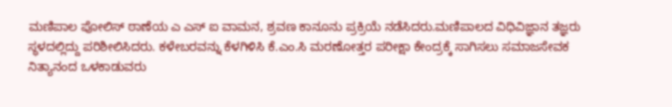ಮಣಿಪಾಲ ಪೋಲಿಸ್ ಠಾಣೆಯ ಎ ಎಸ್ ಐ ವಾಮನ, ಶ್ರವಣ ಕಾನೂನು ಪ್ರಕ್ರಿಯೆ ನಡೆಸಿದರು.ಮಣಿಪಾಲದ ವಿಧಿವಿಜ್ಞಾನ ತಜ್ಞರು ಸ್ಥಳದಲ್ಲಿದ್ದು ಪರಿಶೀಲಿಸಿದರು. ಕಳೇಬರವನ್ನು ಕೆಳಗಿಳಿಸಿ ಕೆ.ಎಂ.ಸಿ ಮರಣೋತ್ತರ ಪರೀಕ್ಷಾ ಕೇಂದ್ರಕ್ಕೆ ಸಾಗಿಸಲು ಸಮಾಜಸೇವಕ ನಿತ್ಯಾನಂದ ಒಳಕಾಡುವರು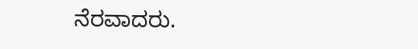ನೆರವಾದರು.